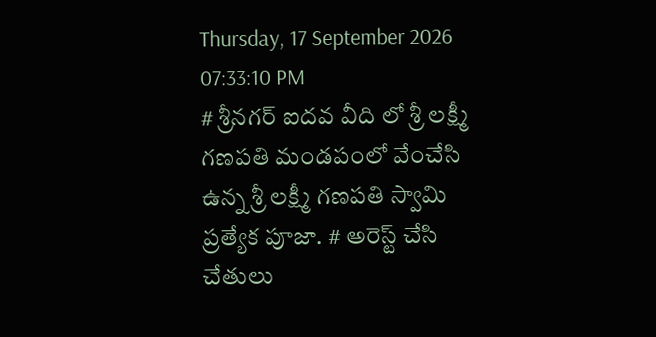Thursday, 17 September 2026 07:33:10 PM
# శ్రీనగర్ ఐదవ వీది లో శ్రీ లక్ష్మీ గణపతి మండపంలో వేంచేసి ఉన్న శ్రీ లక్ష్మీ గణపతి స్వామి ప్రత్యేక పూజా. # అరెస్ట్ చేసి చేతులు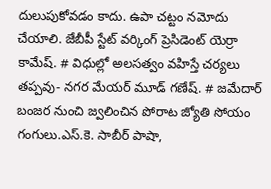దులుపుకోవడం కాదు. ఉపా చట్టం నమోదు చేయాలి. జేబీపీ స్టేట్ వర్కింగ్ ప్రెసిడెంట్ యెర్రా కామేష్. # విధుల్లో అలసత్వం వహిస్తే చర్యలు తప్పవు- నగర మేయర్ మూడ్ గణేష్. # జమేదార్ బంజర నుంచి జ్వలించిన పోరాట జ్యోతి సోయం గంగులు.ఎస్.కె. సాబీర్ పాషా,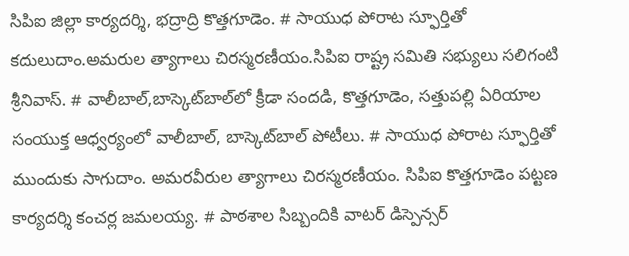సిపిఐ జిల్లా కార్యదర్శి, భద్రాద్రి కొత్తగూడెం. # సాయుధ పోరాట స్ఫూర్తితో కదులుదాం.అమరుల త్యాగాలు చిరస్మరణీయం.సిపిఐ రాష్ట్ర సమితి సభ్యులు సలిగంటి శ్రీనివాస్. # వాలీబాల్‌,బాస్కెట్‌బాల్‌లో క్రీడా సందడి, కొత్తగూడెం, సత్తుపల్లి ఏరియాల సంయుక్త ఆధ్వర్యంలో వాలీబాల్, బాస్కెట్‌బాల్ పోటీలు. # సాయుధ పోరాట స్ఫూర్తితో ముందుకు సాగుదాం. అమరవీరుల త్యాగాలు చిరస్మరణీయం. సిపిఐ కొత్తగూడెం పట్టణ కార్యదర్శి కంచర్ల జమలయ్య. # పాఠశాల సిబ్బందికి వాటర్ డిస్పెన్సర్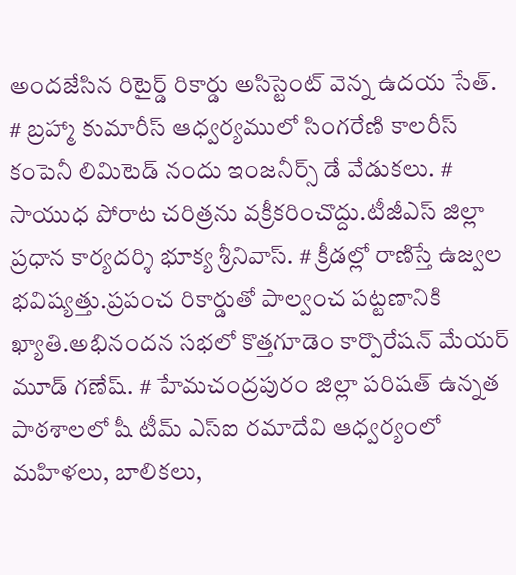అందజేసిన రిటైర్డ్ రికార్డు అసిస్టెంట్ వెన్న ఉదయ సేత్. # బ్రహ్మా కుమారీస్ ఆధ్వర్యములో సింగరేణి కాలరీస్ కంపెనీ లిమిటెడ్ నందు ఇంజనీర్స్ డే వేడుకలు. # సాయుధ పోరాట చరిత్రను వక్రీకరించొద్దు.టీజీఎస్ జిల్లా ప్రధాన కార్యదర్శి భూక్య శ్రీనివాస్. # క్రీడల్లో రాణిస్తే ఉజ్వల భవిష్యత్తు.ప్రపంచ రికార్డుతో పాల్వంచ పట్టణానికి ఖ్యాతి.అభినందన సభలో కొత్తగూడెం కార్పొరేషన్ మేయర్ మూడ్ గణేష్. # హేమచంద్రపురం జిల్లా పరిషత్ ఉన్నత పాఠశాలలో షీ టీమ్‌ ఎస్‌ఐ రమాదేవి ఆధ్వర్యంలో మహిళలు, బాలికలు,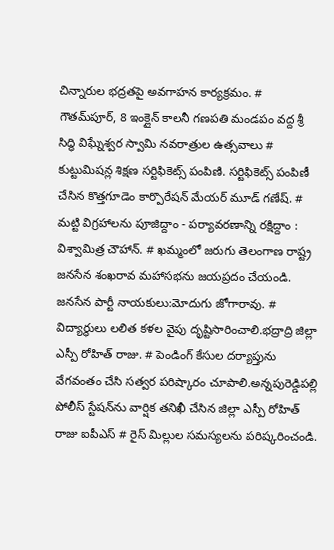చిన్నారుల భద్రతపై అవగాహన కార్యక్రమం. # గౌతమ్‌పూర్, 8 ఇంక్లైన్ కాలనీ గణపతి మండపం వద్ద శ్రీ సిద్ధి విఘ్నేశ్వర స్వామి నవరాత్రుల ఉత్సవాలు # కుట్టుమిషన్ల శిక్షణ సర్టిఫికెట్స్ పంపిణి. సర్టిఫికెట్స్ పంపిణీ చేసిన కొత్తగూడెం కార్పొరేషన్ మేయర్ మూడ్ గణేష్. # మట్టి విగ్రహాలను పూజిద్దాం - పర్యావరణాన్ని రక్షిద్దాం : విశ్వామిత్ర చౌహాన్. # ఖమ్మంలో జరుగు తెలంగాణ రాష్ట్ర జనసేన శంఖరావ మహాసభను జయప్రదం చేయండి. జనసేన పార్టీ నాయకులు:మోదుగు జోగారావు. # విద్యార్థులు లలిత కళల వైపు దృష్టిసారించాలి.భద్రాద్రి జిల్లా ఎస్పీ రోహిత్ రాజు. # పెండింగ్ కేసుల దర్యాప్తును వేగవంతం చేసి సత్వర పరిష్కారం చూపాలి.అన్నపురెడ్డిపల్లి పోలీస్ స్టేషన్‌ను వార్షిక తనిఖీ చేసిన జిల్లా ఎస్పీ రోహిత్ రాజు ఐపీఎస్ # రైస్ మిల్లుల సమస్యలను పరిష్కరించండి.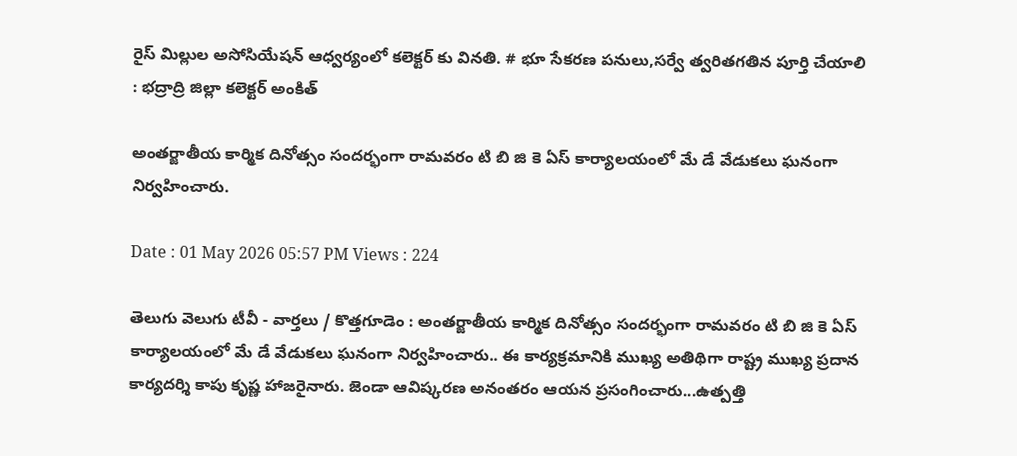రైస్ మిల్లుల అసోసియేషన్ ఆధ్వర్యంలో కలెక్టర్ కు వినతి. # భూ సేకరణ పనులు,సర్వే త్వరితగతిన పూర్తి చేయాలి : భద్రాద్రి జిల్లా కలెక్టర్ అంకిత్

అంతర్జాతీయ కార్మిక దినోత్సం సందర్భంగా రామవరం టి బి జి కె ఏస్ కార్యాలయంలో మే డే వేడుకలు ఘనంగా నిర్వహించారు.

Date : 01 May 2026 05:57 PM Views : 224

తెలుగు వెలుగు టీవీ - వార్తలు / కొత్తగూడెం : అంతర్జాతీయ కార్మిక దినోత్సం సందర్భంగా రామవరం టి బి జి కె ఏస్ కార్యాలయంలో మే డే వేడుకలు ఘనంగా నిర్వహించారు.. ఈ కార్యక్రమానికి ముఖ్య అతిథిగా రాష్ట్ర ముఖ్య ప్రదాన కార్యదర్శి కాపు కృష్ణ హాజరైనారు. జెండా ఆవిష్కరణ అనంతరం ఆయన ప్రసంగించారు...ఉత్పత్తి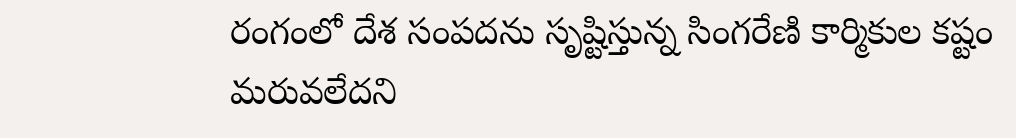రంగంలో దేశ సంపదను సృష్టిస్తున్న సింగరేణి కార్మికుల కష్టం మరువలేదని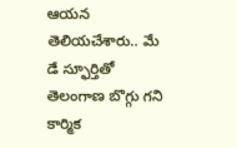ఆయన తెలియచేశారు.. మే డే స్ఫూర్తితో తెలంగాణ బొగ్గు గని కార్మిక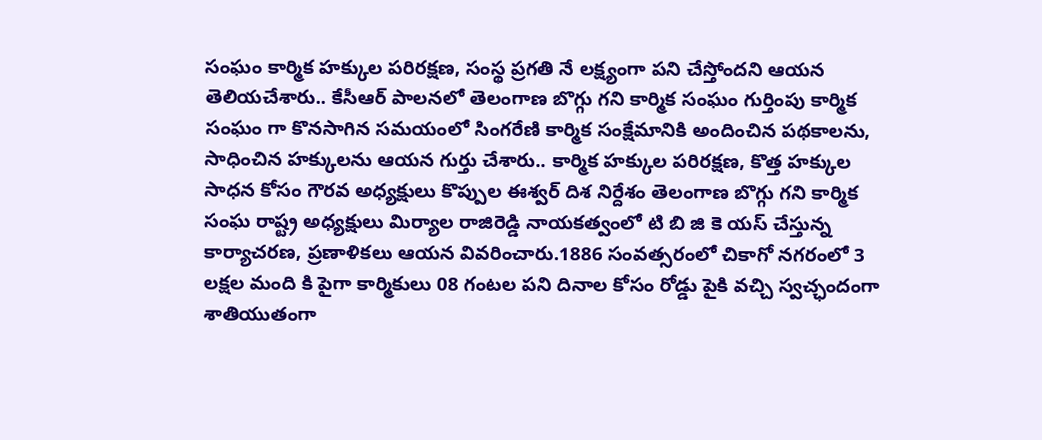సంఘం కార్మిక హక్కుల పరిరక్షణ, సంస్థ ప్రగతి నే లక్ష్యంగా పని చేస్తోందని ఆయన తెలియచేశారు.. కేసీఆర్ పాలనలో తెలంగాణ బొగ్గు గని కార్మిక సంఘం గుర్తింపు కార్మిక సంఘం గా కొనసాగిన సమయంలో సింగరేణి కార్మిక సంక్షేమానికి అందించిన పథకాలను, సాధించిన హక్కులను ఆయన గుర్తు చేశారు.. కార్మిక హక్కుల పరిరక్షణ, కొత్త హక్కుల సాధన కోసం గౌరవ అధ్యక్షులు కొప్పుల ఈశ్వర్ దిశ నిర్దేశం తెలంగాణ బొగ్గు గని కార్మిక సంఘ రాష్ట్ర అధ్యక్షులు మిర్యాల రాజిరెడ్డి నాయకత్వంలో టి బి జి కె యస్ చేస్తున్న కార్యాచరణ, ప్రణాళికలు ఆయన వివరించారు.1886 సంవత్సరంలో చికాగో నగరంలో 3 లక్షల మంది కి పైగా కార్మికులు 08 గంటల పని దినాల కోసం రోడ్డు పైకి వచ్చి స్వచ్ఛందంగా శాతియుతంగా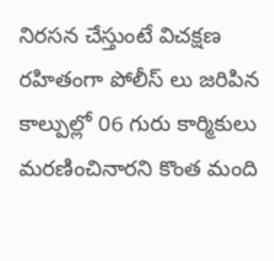నిరసన చేస్తుంటే విచక్షణ రహితంగా పోలీస్ లు జరిపిన కాల్పుల్లో 06 గురు కార్మికులు మరణించినారని కొంత మంది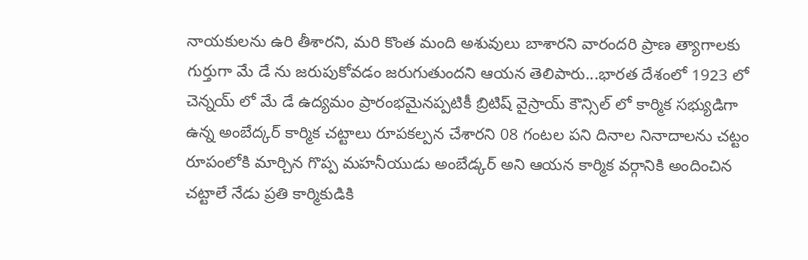నాయకులను ఉరి తీశారని, మరి కొంత మంది అశువులు బాశారని వారందరి ప్రాణ త్యాగాలకు గుర్తుగా మే డే ను జరుపుకోవడం జరుగుతుందని ఆయన తెలిపారు...భారత దేశంలో 1923 లో చెన్నయ్ లో మే డే ఉద్యమం ప్రారంభమైనప్పటికీ బ్రిటిష్ వైస్రాయ్ కౌన్సిల్ లో కార్మిక సభ్యుడిగా ఉన్న అంబేద్కర్ కార్మిక చట్టాలు రూపకల్పన చేశారని 08 గంటల పని దినాల నినాదాలను చట్టం రూపంలోకి మార్చిన గొప్ప మహనీయుడు అంబేడ్కర్ అని ఆయన కార్మిక వర్గానికి అందించిన చట్టాలే నేడు ప్రతి కార్మికుడికి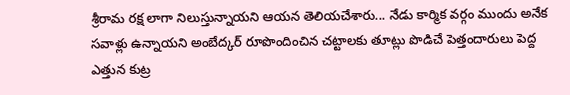శ్రీరామ రక్ష లాగా నిలుస్తున్నాయని ఆయన తెలియచేశారు... నేడు కార్మిక వర్గం ముందు అనేక సవాళ్లు ఉన్నాయని అంబేద్కర్ రూపొందించిన చట్టాలకు తూట్లు పొడిచే పెత్తందారులు పెద్ద ఎత్తున కుట్ర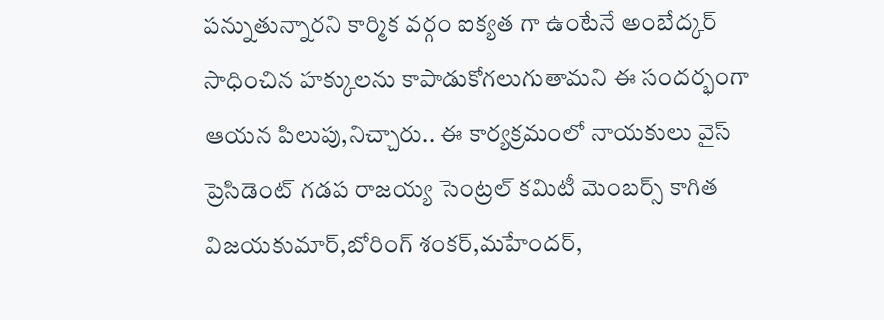పన్నుతున్నారని కార్మిక వర్గం ఐక్యత గా ఉంటేనే అంబేద్కర్ సాధించిన హక్కులను కాపాడుకోగలుగుతామని ఈ సందర్భంగా ఆయన పిలుపు,నిచ్చారు.. ఈ కార్యక్రమంలో నాయకులు వైస్ ప్రెసిడెంట్ గడప రాజయ్య సెంట్రల్ కమిటీ మెంబర్స్ కాగిత విజయకుమార్,బోరింగ్ శంకర్,మహేందర్,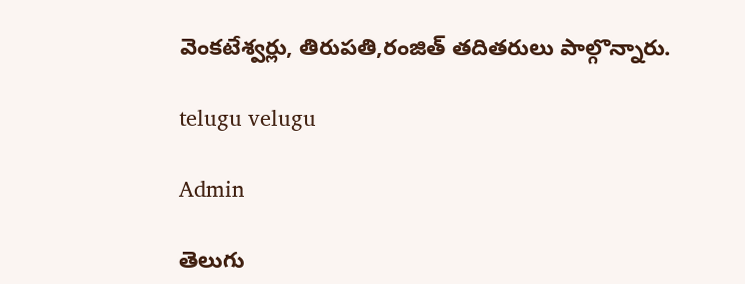వెంకటేశ్వర్లు, తిరుపతి,రంజిత్ తదితరులు పాల్గొన్నారు.

telugu velugu

Admin

తెలుగు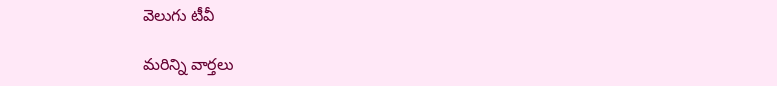వెలుగు టీవీ

మరిన్ని వార్తలు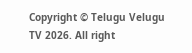Copyright © Telugu Velugu TV 2026. All right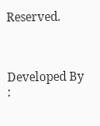Reserved.



Developed By :